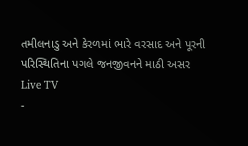તમીલનાડુ અને કેરળમાં ભારે વરસાદ અને પૂરની પરિસ્થિતિના પગલે જનજીવનને માઠી અસર
Live TV
-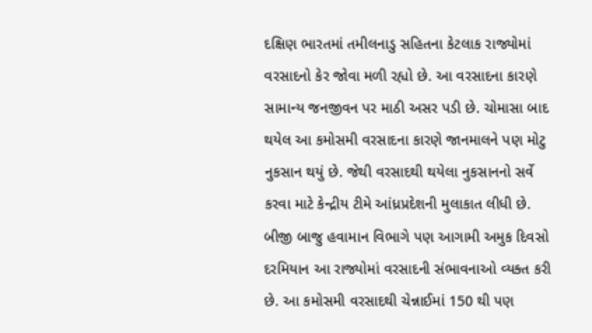દક્ષિણ ભારતમાં તમીલનાડુ સહિતના કેટલાક રાજ્યોમાં વરસાદનો કેર જોવા મળી રહ્યો છે. આ વરસાદના કારણે સામાન્ય જનજીવન પર માઠી અસર પડી છે. ચોમાસા બાદ થયેલ આ કમોસમી વરસાદના કારણે જાનમાલને પણ મોટુ નુકસાન થયું છે. જેથી વરસાદથી થયેલા નુકસાનનો સર્વે કરવા માટે કેન્દ્રીય ટીમે આંધ્રપ્રદેશની મુલાકાત લીધી છે.
બીજી બાજુ હવામાન વિભાગે પણ આગામી અમુક દિવસો દરમિયાન આ રાજ્યોમાં વરસાદની સંભાવનાઓ વ્યક્ત કરી છે. આ કમોસમી વરસાદથી ચેન્નાઈમાં 150 થી પણ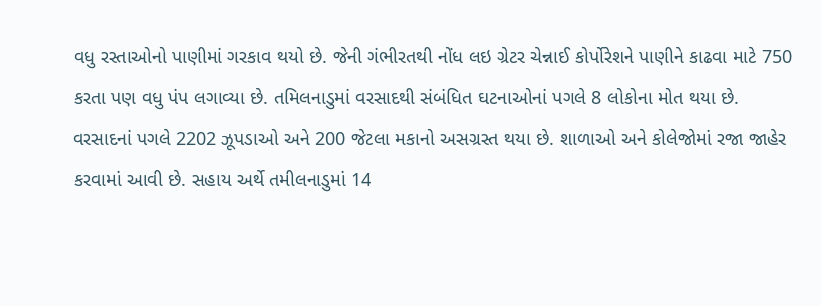વધુ રસ્તાઓનો પાણીમાં ગરકાવ થયો છે. જેની ગંભીરતથી નોંધ લઇ ગ્રેટર ચેન્નાઈ કોર્પોરેશને પાણીને કાઢવા માટે 750 કરતા પણ વધુ પંપ લગાવ્યા છે. તમિલનાડુમાં વરસાદથી સંબંધિત ઘટનાઓનાં પગલે 8 લોકોના મોત થયા છે. વરસાદનાં પગલે 2202 ઝૂપડાઓ અને 200 જેટલા મકાનો અસગ્રસ્ત થયા છે. શાળાઓ અને કોલેજોમાં રજા જાહેર કરવામાં આવી છે. સહાય અર્થે તમીલનાડુમાં 14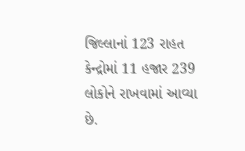જિલ્લાનાં 123 રાહત કેન્દ્રોમાં 11 હજાર 239 લોકોને રાખવામાં આવ્યા છે.